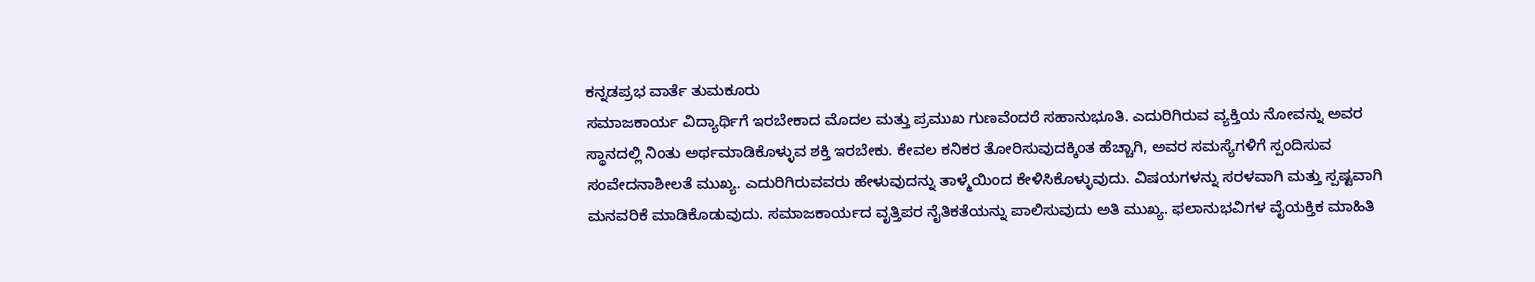ಕನ್ನಡಪ್ರಭ ವಾರ್ತೆ ತುಮಕೂರು
ಸಮಾಜಕಾರ್ಯ ವಿದ್ಯಾರ್ಥಿಗೆ ಇರಬೇಕಾದ ಮೊದಲ ಮತ್ತು ಪ್ರಮುಖ ಗುಣವೆಂದರೆ ಸಹಾನುಭೂತಿ. ಎದುರಿಗಿರುವ ವ್ಯಕ್ತಿಯ ನೋವನ್ನು ಅವರ ಸ್ಥಾನದಲ್ಲಿ ನಿಂತು ಅರ್ಥಮಾಡಿಕೊಳ್ಳುವ ಶಕ್ತಿ ಇರಬೇಕು. ಕೇವಲ ಕನಿಕರ ತೋರಿಸುವುದಕ್ಕಿಂತ ಹೆಚ್ಚಾಗಿ, ಅವರ ಸಮಸ್ಯೆಗಳಿಗೆ ಸ್ಪಂದಿಸುವ ಸಂವೇದನಾಶೀಲತೆ ಮುಖ್ಯ. ಎದುರಿಗಿರುವವರು ಹೇಳುವುದನ್ನು ತಾಳ್ಮೆಯಿಂದ ಕೇಳಿಸಿಕೊಳ್ಳುವುದು. ವಿಷಯಗಳನ್ನು ಸರಳವಾಗಿ ಮತ್ತು ಸ್ಪಷ್ಟವಾಗಿ ಮನವರಿಕೆ ಮಾಡಿಕೊಡುವುದು. ಸಮಾಜಕಾರ್ಯದ ವೃತ್ತಿಪರ ನೈತಿಕತೆಯನ್ನು ಪಾಲಿಸುವುದು ಅತಿ ಮುಖ್ಯ. ಫಲಾನುಭವಿಗಳ ವೈಯಕ್ತಿಕ ಮಾಹಿತಿ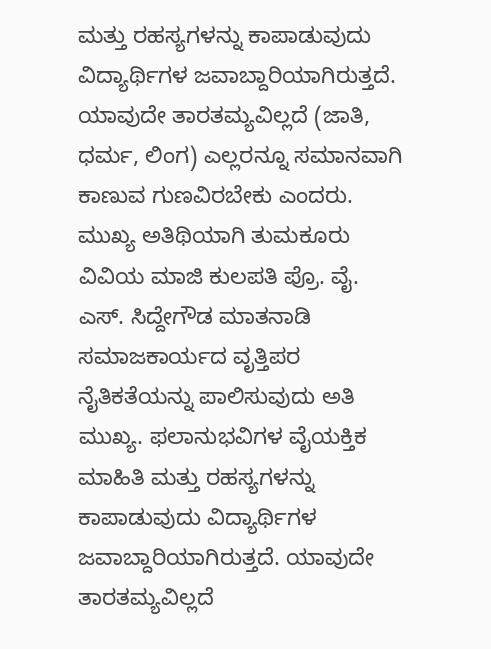ಮತ್ತು ರಹಸ್ಯಗಳನ್ನು ಕಾಪಾಡುವುದು ವಿದ್ಯಾರ್ಥಿಗಳ ಜವಾಬ್ದಾರಿಯಾಗಿರುತ್ತದೆ. ಯಾವುದೇ ತಾರತಮ್ಯವಿಲ್ಲದೆ (ಜಾತಿ, ಧರ್ಮ, ಲಿಂಗ) ಎಲ್ಲರನ್ನೂ ಸಮಾನವಾಗಿ ಕಾಣುವ ಗುಣವಿರಬೇಕು ಎಂದರು.
ಮುಖ್ಯ ಅತಿಥಿಯಾಗಿ ತುಮಕೂರು ವಿವಿಯ ಮಾಜಿ ಕುಲಪತಿ ಪ್ರೊ. ವೈ. ಎಸ್. ಸಿದ್ದೇಗೌಡ ಮಾತನಾಡಿ ಸಮಾಜಕಾರ್ಯದ ವೃತ್ತಿಪರ ನೈತಿಕತೆಯನ್ನು ಪಾಲಿಸುವುದು ಅತಿ ಮುಖ್ಯ. ಫಲಾನುಭವಿಗಳ ವೈಯಕ್ತಿಕ ಮಾಹಿತಿ ಮತ್ತು ರಹಸ್ಯಗಳನ್ನು ಕಾಪಾಡುವುದು ವಿದ್ಯಾರ್ಥಿಗಳ ಜವಾಬ್ದಾರಿಯಾಗಿರುತ್ತದೆ. ಯಾವುದೇ ತಾರತಮ್ಯವಿಲ್ಲದೆ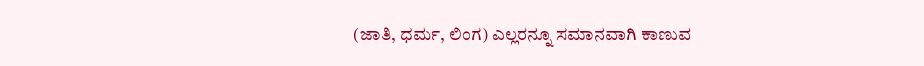(ಜಾತಿ, ಧರ್ಮ, ಲಿಂಗ) ಎಲ್ಲರನ್ನೂ ಸಮಾನವಾಗಿ ಕಾಣುವ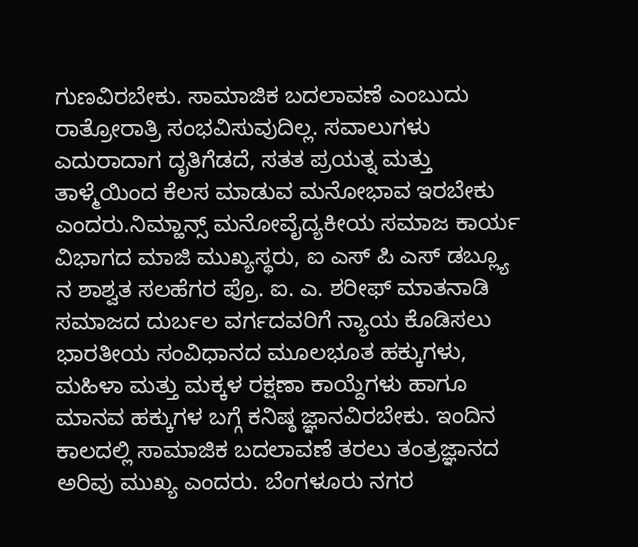ಗುಣವಿರಬೇಕು. ಸಾಮಾಜಿಕ ಬದಲಾವಣೆ ಎಂಬುದು ರಾತ್ರೋರಾತ್ರಿ ಸಂಭವಿಸುವುದಿಲ್ಲ. ಸವಾಲುಗಳು ಎದುರಾದಾಗ ದೃತಿಗೆಡದೆ, ಸತತ ಪ್ರಯತ್ನ ಮತ್ತು ತಾಳ್ಮೆಯಿಂದ ಕೆಲಸ ಮಾಡುವ ಮನೋಭಾವ ಇರಬೇಕು ಎಂದರು.ನಿಮ್ಹಾನ್ಸ್ ಮನೋವೈದ್ಯಕೀಯ ಸಮಾಜ ಕಾರ್ಯ ವಿಭಾಗದ ಮಾಜಿ ಮುಖ್ಯಸ್ಥರು, ಐ ಎಸ್ ಪಿ ಎಸ್ ಡಬ್ಲ್ಯೂ ನ ಶಾಶ್ವತ ಸಲಹೆಗರ ಪ್ರೊ. ಐ. ಎ. ಶರೀಫ್ ಮಾತನಾಡಿ ಸಮಾಜದ ದುರ್ಬಲ ವರ್ಗದವರಿಗೆ ನ್ಯಾಯ ಕೊಡಿಸಲು ಭಾರತೀಯ ಸಂವಿಧಾನದ ಮೂಲಭೂತ ಹಕ್ಕುಗಳು, ಮಹಿಳಾ ಮತ್ತು ಮಕ್ಕಳ ರಕ್ಷಣಾ ಕಾಯ್ದೆಗಳು ಹಾಗೂ ಮಾನವ ಹಕ್ಕುಗಳ ಬಗ್ಗೆ ಕನಿಷ್ಠ ಜ್ಞಾನವಿರಬೇಕು. ಇಂದಿನ ಕಾಲದಲ್ಲಿ ಸಾಮಾಜಿಕ ಬದಲಾವಣೆ ತರಲು ತಂತ್ರಜ್ಞಾನದ ಅರಿವು ಮುಖ್ಯ ಎಂದರು. ಬೆಂಗಳೂರು ನಗರ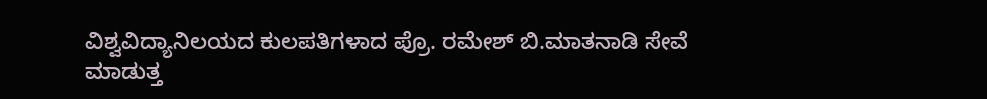ವಿಶ್ವವಿದ್ಯಾನಿಲಯದ ಕುಲಪತಿಗಳಾದ ಪ್ರೊ. ರಮೇಶ್ ಬಿ.ಮಾತನಾಡಿ ಸೇವೆ ಮಾಡುತ್ತ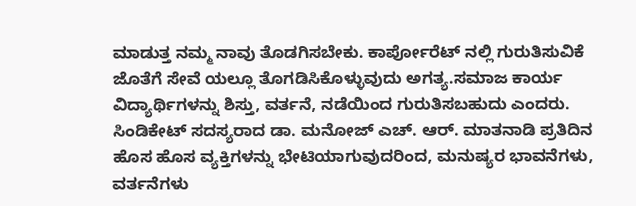ಮಾಡುತ್ತ ನಮ್ಮ ನಾವು ತೊಡಗಿಸಬೇಕು. ಕಾರ್ಪೋರೆಟ್ ನಲ್ಲಿ ಗುರುತಿಸುವಿಕೆ ಜೊತೆಗೆ ಸೇವೆ ಯಲ್ಲೂ ತೊಗಡಿಸಿಕೊಳ್ಳುವುದು ಅಗತ್ಯ.ಸಮಾಜ ಕಾರ್ಯ ವಿದ್ಯಾರ್ಥಿಗಳನ್ನು ಶಿಸ್ತು, ವರ್ತನೆ, ನಡೆಯಿಂದ ಗುರುತಿಸಬಹುದು ಎಂದರು. ಸಿಂಡಿಕೇಟ್ ಸದಸ್ಯರಾದ ಡಾ. ಮನೋಜ್ ಎಚ್. ಆರ್. ಮಾತನಾಡಿ ಪ್ರತಿದಿನ ಹೊಸ ಹೊಸ ವ್ಯಕ್ತಿಗಳನ್ನು ಭೇಟಿಯಾಗುವುದರಿಂದ, ಮನುಷ್ಯರ ಭಾವನೆಗಳು, ವರ್ತನೆಗಳು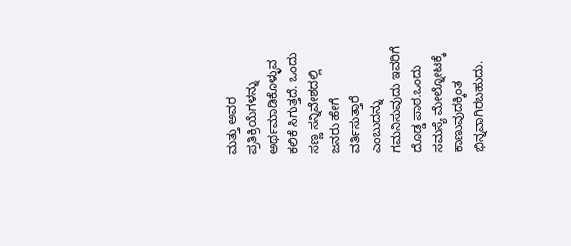ಮತ್ತು ಅವರ ಪ್ರತಿಕ್ರಿಯೆಗಳನ್ನು ಅರ್ಥಮಾಡಿಕೊಳ್ಳುವ ಕಲಿಕೆ ಸಿಗುತ್ತದೆ. ಒಂದು ಸಣ್ಣ ಸನ್ನಿವೇಶದಲ್ಲಿ ಜನರು ಹೇಗೆ ವರ್ತಿಸುತ್ತಾರೆ ಎಂಬುದನ್ನು ಗಮನಿಸುವುದು ಇವರಿಗೆ ದೊಡ್ಡ ಪಾಠ.ಒಂದು ಸಮಸ್ಯೆ ಮೇಲ್ನೋಟಕ್ಕೆ ಕಾಣುವುದಕ್ಕಿಂತ ಭಿನ್ನವಾಗಿರಬಹುದು.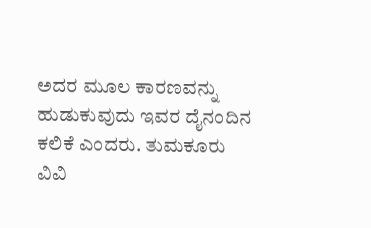ಅದರ ಮೂಲ ಕಾರಣವನ್ನು ಹುಡುಕುವುದು ಇವರ ದೈನಂದಿನ ಕಲಿಕೆ ಎಂದರು. ತುಮಕೂರು ವಿವಿ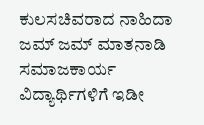ಕುಲಸಚಿವರಾದ ನಾಹಿದಾ ಜಮ್ ಜಮ್ ಮಾತನಾಡಿ ಸಮಾಜಕಾರ್ಯ ವಿದ್ಯಾರ್ಥಿಗಳಿಗೆ ಇಡೀ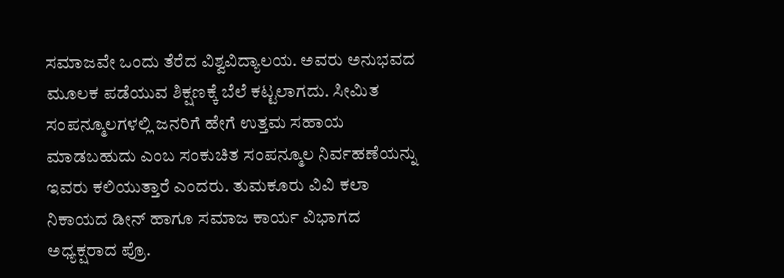ಸಮಾಜವೇ ಒಂದು ತೆರೆದ ವಿಶ್ವವಿದ್ಯಾಲಯ. ಅವರು ಅನುಭವದ ಮೂಲಕ ಪಡೆಯುವ ಶಿಕ್ಷಣಕ್ಕೆ ಬೆಲೆ ಕಟ್ಟಲಾಗದು. ಸೀಮಿತ ಸಂಪನ್ಮೂಲಗಳಲ್ಲಿ ಜನರಿಗೆ ಹೇಗೆ ಉತ್ತಮ ಸಹಾಯ ಮಾಡಬಹುದು ಎಂಬ ಸಂಕುಚಿತ ಸಂಪನ್ಮೂಲ ನಿರ್ವಹಣೆಯನ್ನು ಇವರು ಕಲಿಯುತ್ತಾರೆ ಎಂದರು. ತುಮಕೂರು ವಿವಿ ಕಲಾ ನಿಕಾಯದ ಡೀನ್ ಹಾಗೂ ಸಮಾಜ ಕಾರ್ಯ ವಿಭಾಗದ ಅಧ್ಯಕ್ಷರಾದ ಪ್ರೊ.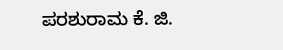ಪರಶುರಾಮ ಕೆ. ಜಿ.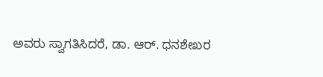ಅವರು ಸ್ವಾಗತಿಸಿದರೆ, ಡಾ. ಆರ್. ಧನಶೇಖರ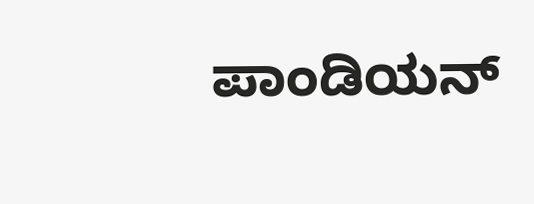ಪಾಂಡಿಯನ್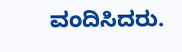ವಂದಿಸಿದರು.